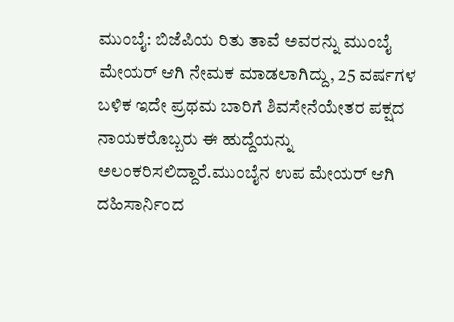ಮುಂಬೈ: ಬಿಜೆಪಿಯ ರಿತು ತಾವೆ ಅವರನ್ನು ಮುಂಬೈ ಮೇಯರ್ ಆಗಿ ನೇಮಕ ಮಾಡಲಾಗಿದ್ದು, 25 ವರ್ಷಗಳ ಬಳಿಕ ಇದೇ ಪ್ರಥಮ ಬಾರಿಗೆ ಶಿವಸೇನೆಯೇತರ ಪಕ್ಷದ ನಾಯಕರೊಬ್ಬರು ಈ ಹುದ್ದೆಯನ್ನು ಅಲಂಕರಿಸಲಿದ್ದಾರೆ.ಮುಂಬೈನ ಉಪ ಮೇಯರ್ ಆಗಿ ದಹಿಸಾರ್ನಿಂದ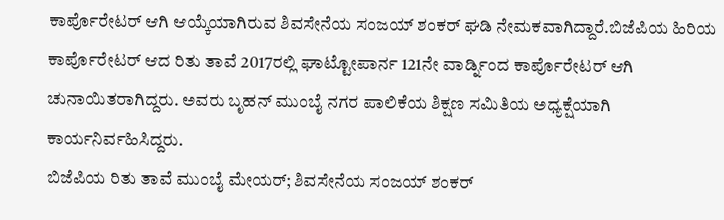ಕಾರ್ಪೊರೇಟರ್ ಆಗಿ ಆಯ್ಕೆಯಾಗಿರುವ ಶಿವಸೇನೆಯ ಸಂಜಯ್ ಶಂಕರ್ ಘಡಿ ನೇಮಕವಾಗಿದ್ದಾರೆ.ಬಿಜೆಪಿಯ ಹಿರಿಯ ಕಾರ್ಪೊರೇಟರ್ ಆದ ರಿತು ತಾವೆ 2017ರಲ್ಲಿ ಘಾಟ್ಟೋಪಾರ್ನ 121ನೇ ವಾರ್ಡ್ನಿಂದ ಕಾರ್ಪೊರೇಟರ್ ಆಗಿ ಚುನಾಯಿತರಾಗಿದ್ದರು. ಅವರು ಬೃಹನ್ ಮುಂಬೈ ನಗರ ಪಾಲಿಕೆಯ ಶಿಕ್ಷಣ ಸಮಿತಿಯ ಅಧ್ಯಕ್ಷೆಯಾಗಿ ಕಾರ್ಯನಿರ್ವಹಿಸಿದ್ದರು.
ಬಿಜೆಪಿಯ ರಿತು ತಾವೆ ಮುಂಬೈ ಮೇಯರ್; ಶಿವಸೇನೆಯ ಸಂಜಯ್ ಶಂಕರ್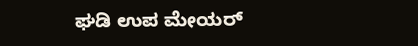ಘಡಿ ಉಪ ಮೇಯರ್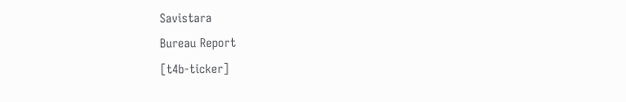Savistara
Bureau Report
[t4b-ticker]